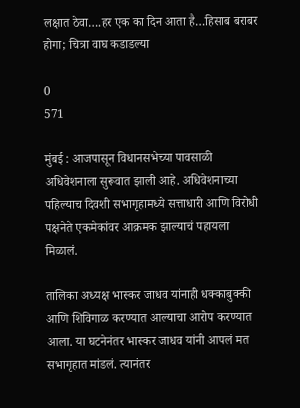लक्षात ठेवा….हर एक का दिन आता है…हिसाब बराबर होगा; चित्रा वाघ कडाडल्या

0
571

मुंबई : आजपासून विधानसभेच्या पावसाळी अधिवेशनाला सुरूवात झाली आहे. अधिवेशनाच्या पहिल्याच दिवशी सभागृहामध्ये सत्ताधारी आणि विरोधी पक्षनेते एकमेकांवर आक्रमक झाल्याचं पहायला मिळालं.

तालिका अध्यक्ष भास्कर जाधव यांनाही धक्काबुक्की आणि शिविगाळ करण्यात आल्याचा आरोप करण्यात आला. या घटनेनंतर भास्कर जाधव यांनी आपलं मत सभागृहात मांडलं. त्यानंतर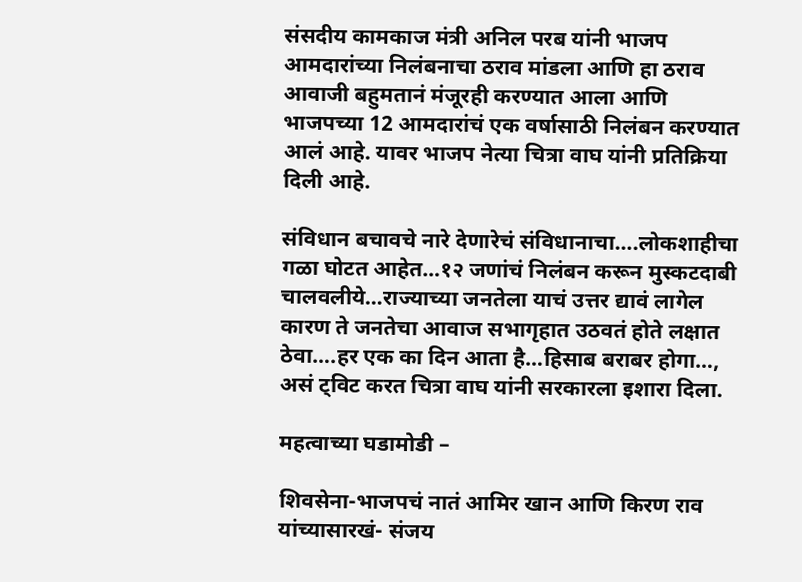संसदीय कामकाज मंत्री अनिल परब यांनी भाजप आमदारांच्या निलंबनाचा ठराव मांडला आणि हा ठराव आवाजी बहुमतानं मंजूरही करण्यात आला आणि भाजपच्या 12 आमदारांचं एक वर्षासाठी निलंबन करण्यात आलं आहे. यावर भाजप नेत्या चित्रा वाघ यांनी प्रतिक्रिया दिली आहे.

संविधान बचावचे नारे देणारेचं संविधानाचा….लोकशाहीचा गळा घोटत आहेत…१२ जणांचं निलंबन करून मुस्कटदाबी चालवलीये…राज्याच्या जनतेला याचं उत्तर द्यावं लागेल कारण ते जनतेचा आवाज सभागृहात उठवतं होते लक्षात ठेवा….हर एक का दिन आता है…हिसाब बराबर होगा…, असं ट्विट करत चित्रा वाघ यांनी सरकारला इशारा दिला.

महत्वाच्या घडामोडी –

शिवसेना-भाजपचं नातं आमिर खान आणि किरण राव यांच्यासारखं- संजय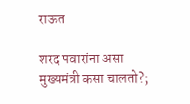राऊत

शरद पवारांना असा मुख्यमंत्री कसा चालतो?;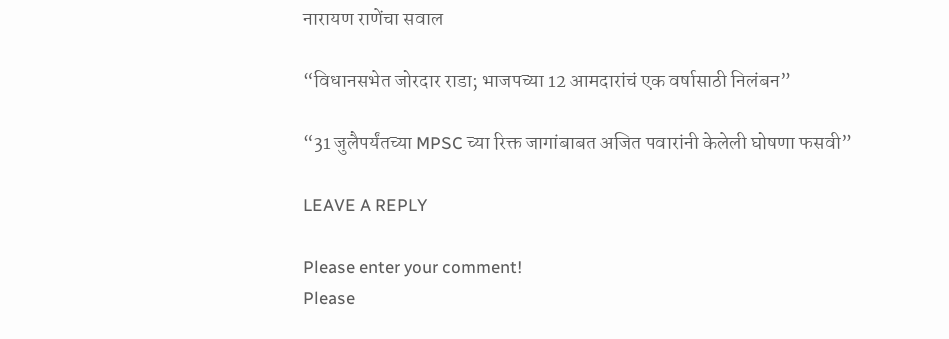नारायण राणेंचा सवाल

“विधानसभेत जोरदार राडा; भाजपच्या 12 आमदारांचं एक वर्षासाठी निलंबन”

“31 जुलैपर्यंतच्या MPSC च्या रिक्त जागांबाबत अजित पवारांनी केलेली घोषणा फसवी”

LEAVE A REPLY

Please enter your comment!
Please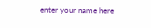enter your name here